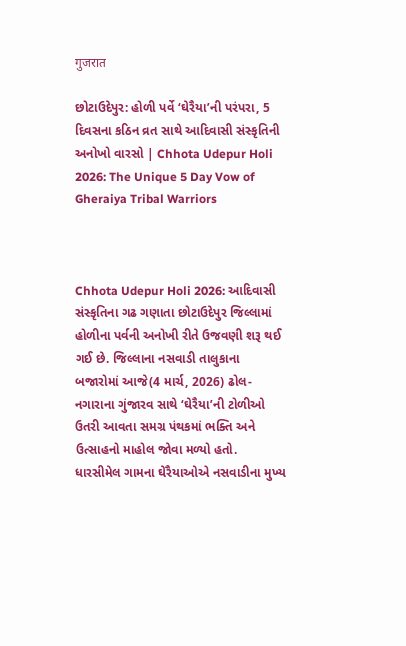गुजरात

છોટાઉદેપુર: હોળી પર્વે ‘ઘેરૈયા’ની પરંપરા, 5 દિવસના કઠિન વ્રત સાથે આદિવાસી સંસ્કૃતિની અનોખો વારસો | Chhota Udepur Holi 2026: The Unique 5 Day Vow of Gheraiya Tribal Warriors



Chhota Udepur Holi 2026: આદિવાસી સંસ્કૃતિના ગઢ ગણાતા છોટાઉદેપુર જિલ્લામાં હોળીના પર્વની અનોખી રીતે ઉજવણી શરૂ થઈ ગઈ છે. જિલ્લાના નસવાડી તાલુકાના બજારોમાં આજે(4 માર્ચ, 2026) ઢોલ-નગારાના ગુંજારવ સાથે ‘ઘેરૈયા’ની ટોળીઓ ઉતરી આવતા સમગ્ર પંથકમાં ભક્તિ અને ઉત્સાહનો માહોલ જોવા મળ્યો હતો. ધારસીમેલ ગામના ઘેરૈયાઓએ નસવાડીના મુખ્ય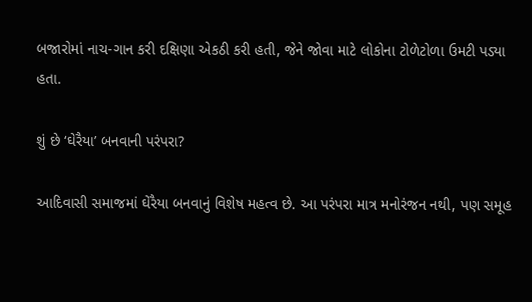બજારોમાં નાચ-ગાન કરી દક્ષિણા એકઠી કરી હતી, જેને જોવા માટે લોકોના ટોળેટોળા ઉમટી પડ્યા હતા.

શું છે ‘ઘેરૈયા’ બનવાની પરંપરા?

આદિવાસી સમાજમાં ઘેરૈયા બનવાનું વિશેષ મહત્વ છે. આ પરંપરા માત્ર મનોરંજન નથી, પણ સમૂહ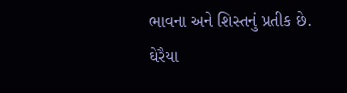ભાવના અને શિસ્તનું પ્રતીક છે. ઘેરૈયા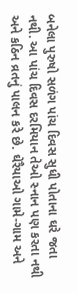બનેલા પુરુષો સળંગ પાંચ દિવસ સુધી પોતાના ઘરે જતા નથી. આ પાંચ દિવસ દરમિયાન તેઓ સ્નાન પણ કરતા નથી અને કઠિન વ્રતનું પાલન કરે છે. ઘેરૈયાઓ ગામે-ગામ અને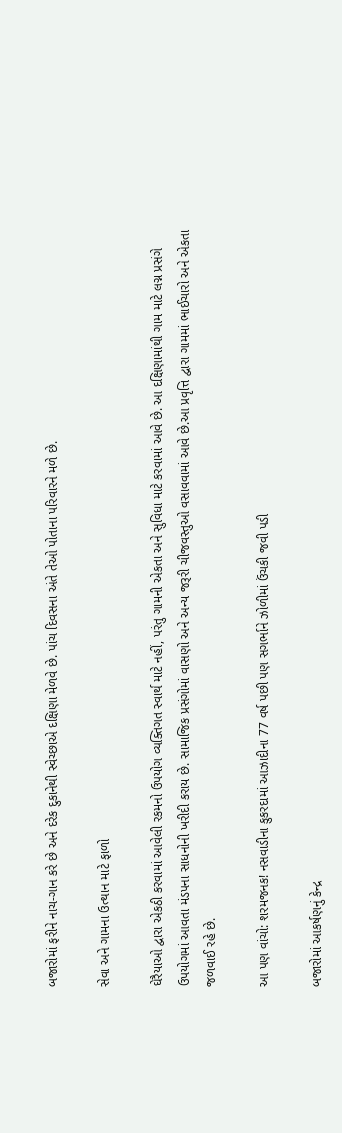બજારોમાં ફરીને નાચ-ગાન કરે છે અને દરેક દુકાનેથી સ્વેચ્છાએ દક્ષિણા મેળવે છે. પાંચ દિવસના અંતે તેઓ પોતાના પરિવારને મળે છે.

સેવા અને ગામના ઉત્થાન માટે ફાળો

ઘેરૈયાઓ દ્વારા એકઠી કરવામાં આવેલી રકમનો ઉપયોગ વ્યક્તિગત સ્વાર્થ માટે નહીં, પરંતુ ગામની એકતા અને સુવિધા માટે કરવામાં આવે છે. આ દક્ષિણામાંથી ગામ માટે લગ્ન પ્રસંગે ઉપયોગમાં આવતા મંડપના સાધનોની ખરીદી કરાય છે. સામાજિક પ્રસંગોમાં વાસણો અને અન્ય જરૂરી ચીજવસ્તુઓ વસાવવામાં આવે છે.આ પ્રવૃત્તિ દ્વારા ગામમાં ભાઈચારો અને એકતા જળવાઈ રહે છે.

આ પણ વાંચો: શરમજનક! નસવાડીના કુકરદામાં આઝાદીના 77 વર્ષ પછી પણ સગર્ભાને ઝોળીમાં ઉંચકી જવી પડી

બજારોમાં આકર્ષણનું કેન્દ્ર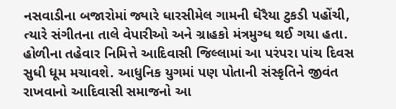નસવાડીના બજારોમાં જ્યારે ધારસીમેલ ગામની ઘેરૈયા ટુકડી પહોંચી, ત્યારે સંગીતના તાલે વેપારીઓ અને ગ્રાહકો મંત્રમુગ્ધ થઈ ગયા હતા. હોળીના તહેવાર નિમિત્તે આદિવાસી જિલ્લામાં આ પરંપરા પાંચ દિવસ સુધી ધૂમ મચાવશે. આધુનિક યુગમાં પણ પોતાની સંસ્કૃતિને જીવંત રાખવાનો આદિવાસી સમાજનો આ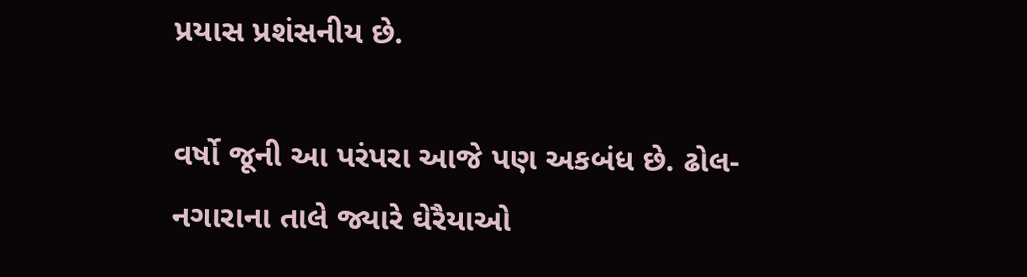પ્રયાસ પ્રશંસનીય છે.

વર્ષો જૂની આ પરંપરા આજે પણ અકબંધ છે. ઢોલ-નગારાના તાલે જ્યારે ઘેરૈયાઓ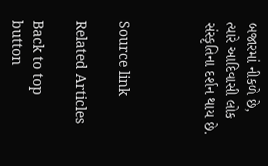બજારમાં નીકળે છે, ત્યારે આદિવાસી લોક સંસ્કૃતિના દર્શન થાય છે.



Source link

Related Articles

Back to top button